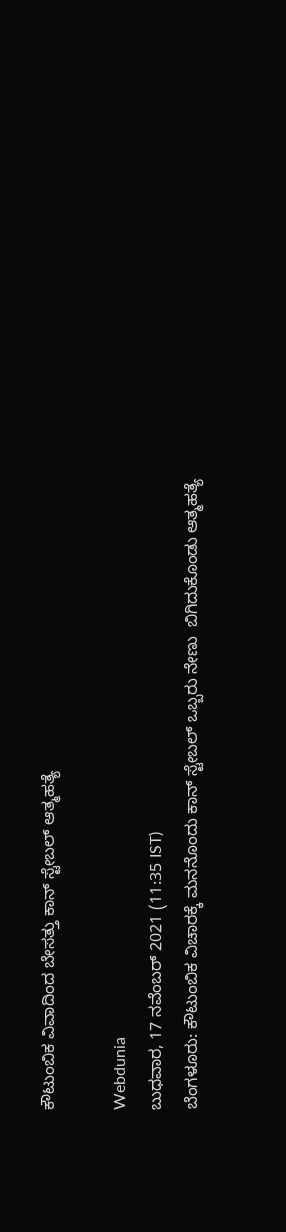ಕೌಟುಂಬಿಕ ವಿವಾದಿಂದ ಬೇಸತ್ತು ಕಾನ್ ಸ್ಟೇಬಲ್ ಆತ್ಮಹತ್ಯೆ

Webdunia
ಬುಧವಾರ, 17 ನವೆಂಬರ್ 2021 (11:35 IST)
ಬೆಂಗಳೂರು: ಕೌಟುಂಬಿಕ ವಿಚಾರಕ್ಕೆ ಮನನೊಂದು ಕಾನ್ ಸ್ಟೇಬಲ್ ಒಬ್ಬರು ನೇಣು  ಬಿಗಿದುಕೊಂಡು ಆತ್ಮಹತ್ಯೆ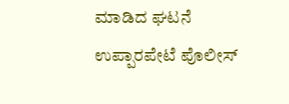ಮಾಡಿದ ಘಟನೆ ಉಪ್ಪಾರಪೇಟೆ ಪೊಲೀಸ್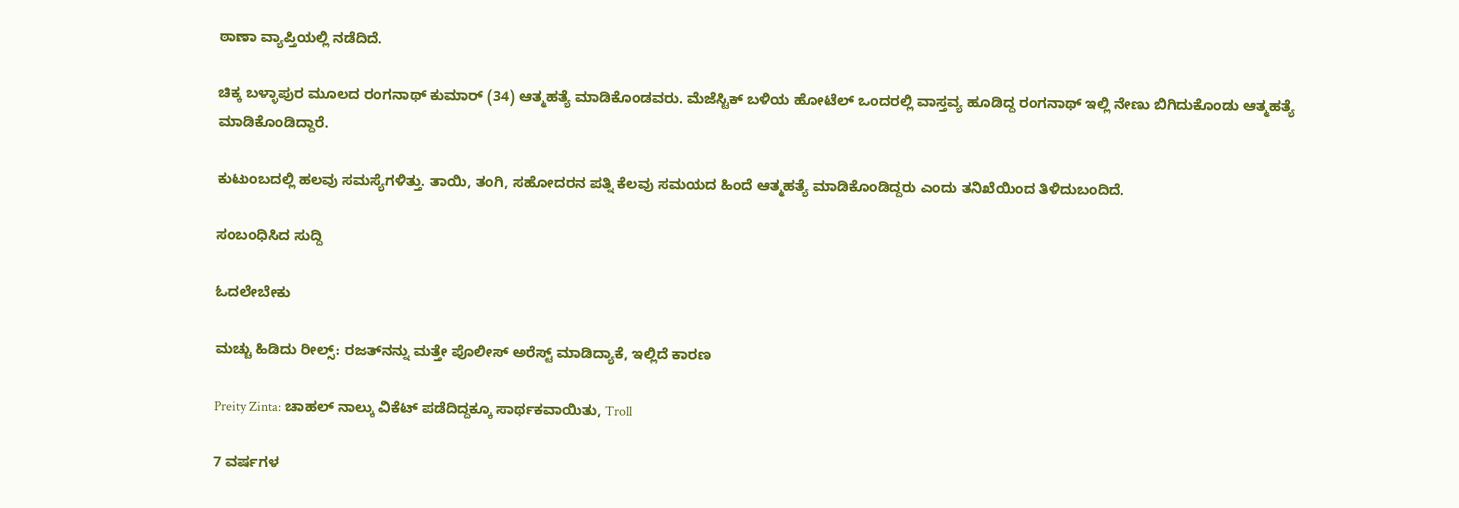ಠಾಣಾ ವ್ಯಾಪ್ತಿಯಲ್ಲಿ ನಡೆದಿದೆ.

ಚಿಕ್ಕ ಬಳ್ಳಾಪುರ ಮೂಲದ ರಂಗನಾಥ್ ಕುಮಾರ್ (34) ಆತ್ಮಹತ್ಯೆ ಮಾಡಿಕೊಂಡವರು. ಮೆಜೆಸ್ಟಿಕ್ ಬಳಿಯ ಹೋಟೆಲ್ ಒಂದರಲ್ಲಿ ವಾಸ್ತವ್ಯ ಹೂಡಿದ್ದ ರಂಗನಾಥ್ ಇಲ್ಲಿ ನೇಣು ಬಿಗಿದುಕೊಂಡು ಆತ್ಮಹತ್ಯೆ ಮಾಡಿಕೊಂಡಿದ್ದಾರೆ.

ಕುಟುಂಬದಲ್ಲಿ ಹಲವು ಸಮಸ್ಯೆಗಳಿತ್ತು. ತಾಯಿ, ತಂಗಿ, ಸಹೋದರನ ಪತ್ನಿ ಕೆಲವು ಸಮಯದ ಹಿಂದೆ ಆತ್ಮಹತ್ಯೆ ಮಾಡಿಕೊಂಡಿದ್ದರು ಎಂದು ತನಿಖೆಯಿಂದ ತಿಳಿದುಬಂದಿದೆ.

ಸಂಬಂಧಿಸಿದ ಸುದ್ದಿ

ಓದಲೇಬೇಕು

ಮಚ್ಚು ಹಿಡಿದು ರೀಲ್ಸ್‌: ರಜತ್‌ನನ್ನು ಮತ್ತೇ ಪೊಲೀಸ್ ಅರೆಸ್ಟ್ ಮಾಡಿದ್ಯಾಕೆ, ಇಲ್ಲಿದೆ ಕಾರಣ

Preity Zinta: ಚಾಹಲ್ ನಾಲ್ಕು ವಿಕೆಟ್ ಪಡೆದಿದ್ದಕ್ಕೂ ಸಾರ್ಥಕವಾಯಿತು, Troll

7 ವರ್ಷಗಳ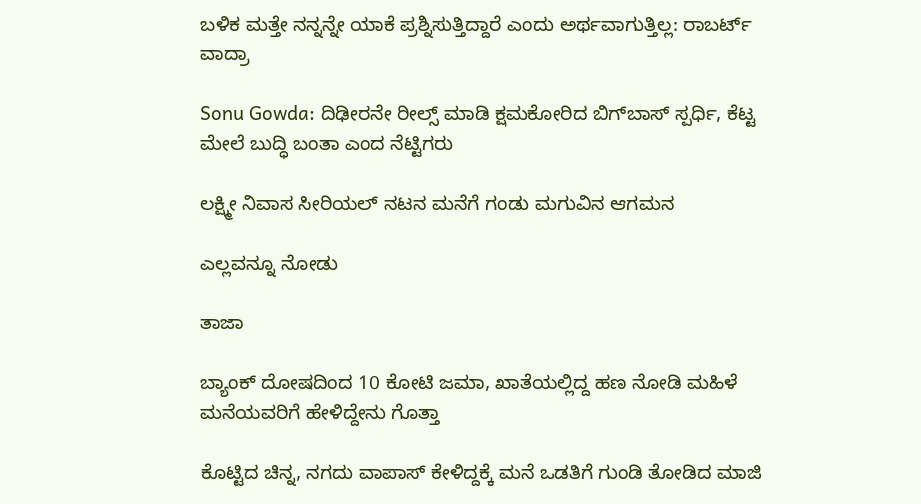ಬಳಿಕ ಮತ್ತೇ ನನ್ನನ್ನೇ ಯಾಕೆ ಪ್ರಶ್ನಿಸುತ್ತಿದ್ದಾರೆ ಎಂದು ಅರ್ಥವಾಗುತ್ತಿಲ್ಲ: ರಾಬರ್ಟ್‌ ವಾದ್ರಾ

Sonu Gowda: ದಿಢೀರನೇ ರೀಲ್ಸ್ ಮಾಡಿ ಕ್ಷಮಕೋರಿದ ಬಿಗ್‌ಬಾಸ್‌ ಸ್ಪರ್ಧಿ, ಕೆಟ್ಟ ಮೇಲೆ ಬುದ್ಧಿ ಬಂತಾ ಎಂದ ನೆಟ್ಟಿಗರು

ಲಕ್ಷ್ಮೀ ನಿವಾಸ ಸೀರಿಯಲ್ ನಟನ ಮನೆಗೆ ಗಂಡು ಮಗುವಿನ ಆಗಮನ

ಎಲ್ಲವನ್ನೂ ನೋಡು

ತಾಜಾ

ಬ್ಯಾಂಕ್ ದೋಷದಿಂದ 10 ಕೋಟಿ ಜಮಾ, ಖಾತೆಯಲ್ಲಿದ್ದ ಹಣ ನೋಡಿ ಮಹಿಳೆ ಮನೆಯವರಿಗೆ ಹೇಳಿದ್ದೇನು ಗೊತ್ತಾ

ಕೊಟ್ಟಿದ ಚಿನ್ನ, ನಗದು ವಾಪಾಸ್ ಕೇಳಿದ್ದಕ್ಕೆ ಮನೆ ಒಡತಿಗೆ ಗುಂಡಿ ತೋಡಿದ ಮಾಜಿ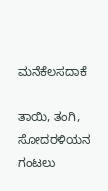ಮನೆಕೆಲಸದಾಕೆ

ತಾಯಿ, ತಂಗಿ, ಸೋದರಳಿಯನ ಗಂಟಲು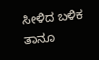ಸೀಳಿದ ಬಳಿಕ ತಾನೂ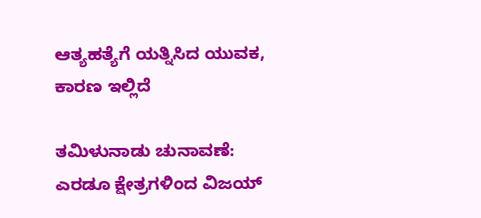ಆತ್ಯಹತ್ಯೆಗೆ ಯತ್ನಿಸಿದ ಯುವಕ, ಕಾರಣ ಇಲ್ಲಿದೆ

ತಮಿಳುನಾಡು ಚುನಾವಣೆ: ಎರಡೂ ಕ್ಷೇತ್ರಗಳಿಂದ ವಿಜಯ್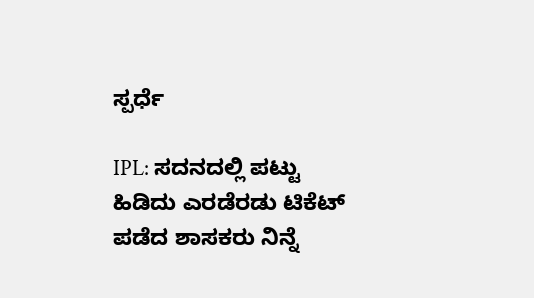ಸ್ಪರ್ಧೆ

IPL: ಸದನದಲ್ಲಿ ಪಟ್ಟು ಹಿಡಿದು ಎರಡೆರಡು ಟಿಕೆಟ್ ಪಡೆದ ಶಾಸಕರು ನಿನ್ನೆ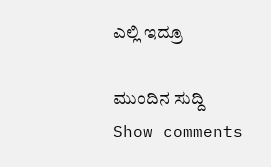ಎಲ್ಲಿ ಇದ್ರೂ

ಮುಂದಿನ ಸುದ್ದಿ
Show comments